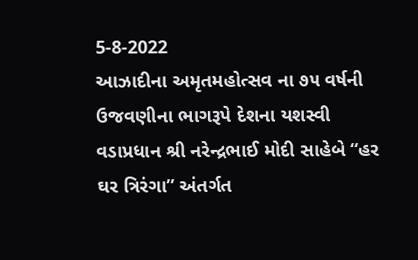5-8-2022
આઝાદીના અમૃતમહોત્સવ ના ૭૫ વર્ષની ઉજવણીના ભાગરૂપે દેશના યશસ્વી વડાપ્રધાન શ્રી નરેન્દ્રભાઈ મોદી સાહેબે “હર ઘર ત્રિરંગા” અંતર્ગત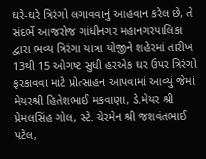ઘરે-ઘરે ત્રિરંગો લગાવવાનું આહવાન કરેલ છે, તે સંદર્ભે આજરોજ ગાંધીનગર મહાનગરપાલિકા
દ્વારા ભવ્ય ત્રિરંગા યાત્રા યોજીને શહેરમાં તારીખ 13થી 15 ઓગષ્ટ સુધી હરએક ઘર ઉપર ત્રિરંગો ફરકાવવા માટે પ્રોત્સાહન આપવામાં આવ્યું જેમાં મેયરશ્રી હિતેશભાઈ મકવાણા, ડે.મેયર શ્રી પ્રેમલસિંહ ગોલ, સ્ટે. ચેરમેન શ્રી જશવંતભાઈ પટેલ,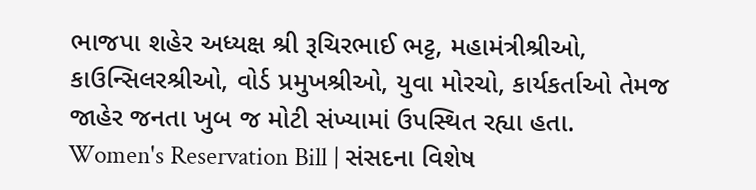ભાજપા શહેર અધ્યક્ષ શ્રી રૂચિરભાઈ ભટ્ટ, મહામંત્રીશ્રીઓ, કાઉન્સિલરશ્રીઓ, વોર્ડ પ્રમુખશ્રીઓ, યુવા મોરચો, કાર્યકર્તાઓ તેમજ જાહેર જનતા ખુબ જ મોટી સંખ્યામાં ઉપસ્થિત રહ્યા હતા.
Women's Reservation Bill | સંસદના વિશેષ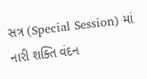સત્ર (Special Session) માં નારી શક્તિ વંદન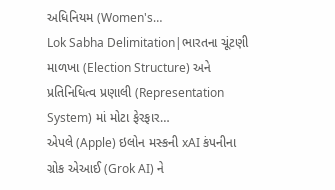અધિનિયમ (Women's…
Lok Sabha Delimitation|ભારતના ચૂંટણી માળખા (Election Structure) અને પ્રતિનિધિત્વ પ્રણાલી (Representation System) માં મોટા ફેરફાર…
એપલે (Apple) ઇલોન મસ્કની xAI કંપનીના ગ્રોક એઆઈ (Grok AI) ને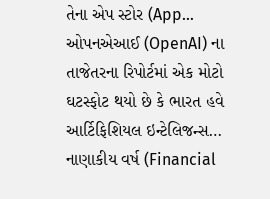તેના એપ સ્ટોર (App…
ઓપનએઆઈ (OpenAI) ના તાજેતરના રિપોર્ટમાં એક મોટો ઘટસ્ફોટ થયો છે કે ભારત હવે આર્ટિફિશિયલ ઇન્ટેલિજન્સ…
નાણાકીય વર્ષ (Financial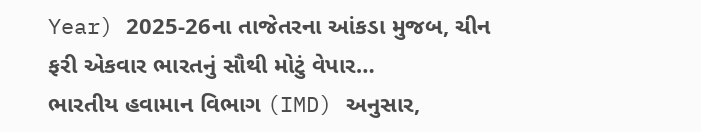Year) 2025-26ના તાજેતરના આંકડા મુજબ, ચીન ફરી એકવાર ભારતનું સૌથી મોટું વેપાર…
ભારતીય હવામાન વિભાગ (IMD) અનુસાર,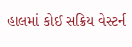હાલમાં કોઈ સક્રિય વેસ્ટર્ન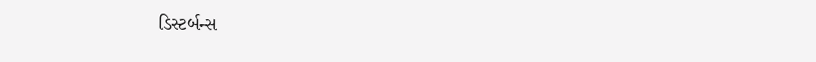ડિસ્ટર્બન્સ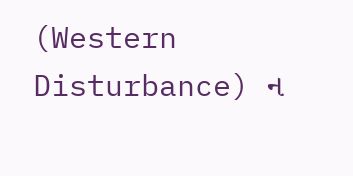(Western Disturbance) ન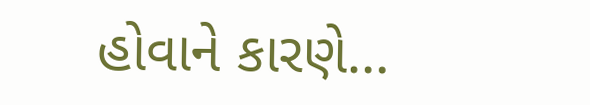હોવાને કારણે…